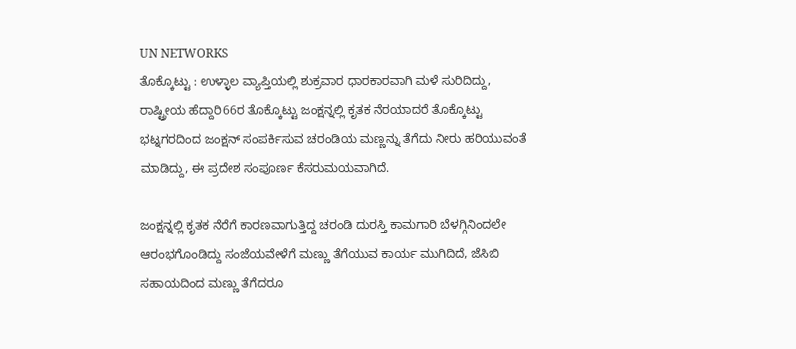UN NETWORKS
ತೊಕ್ಕೊಟ್ಟು : ಉಳ್ಳಾಲ ವ್ಯಾಪ್ತಿಯಲ್ಲಿ ಶುಕ್ರವಾರ ಧಾರಕಾರವಾಗಿ ಮಳೆ ಸುರಿದಿದ್ದು, ರಾಷ್ಟ್ರೀಯ ಹೆದ್ದಾರಿ66ರ ತೊಕ್ಕೊಟ್ಟು ಜಂಕ್ಷನ್ನಲ್ಲಿ ಕೃತಕ ನೆರಯಾದರೆ ತೊಕ್ಕೊಟ್ಟು ಭಟ್ನಗರದಿಂದ ಜಂಕ್ಷನ್ ಸಂಪರ್ಕಿಸುವ ಚರಂಡಿಯ ಮಣ್ಣನ್ನು ತೆಗೆದು ನೀರು ಹರಿಯುವಂತೆ ಮಾಡಿದ್ದು, ಈ ಪ್ರದೇಶ ಸಂಪೂರ್ಣ ಕೆಸರುಮಯವಾಗಿದೆ.

ಜಂಕ್ಷನ್ನಲ್ಲಿ ಕೃತಕ ನೆರೆಗೆ ಕಾರಣವಾಗುತ್ತಿದ್ದ ಚರಂಡಿ ದುರಸ್ತಿ ಕಾಮಗಾರಿ ಬೆಳಗ್ಗಿನಿಂದಲೇ ಆರಂಭಗೊಂಡಿದ್ದು ಸಂಜೆಯವೇಳೆಗೆ ಮಣ್ಣು ತೆಗೆಯುವ ಕಾರ್ಯ ಮುಗಿದಿದೆ, ಜೆಸಿಬಿ ಸಹಾಯದಿಂದ ಮಣ್ಣು ತೆಗೆದರೂ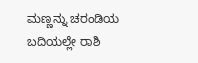ಮಣ್ಣನ್ನು ಚರಂಡಿಯ ಬದಿಯಲ್ಲೇ ರಾಶಿ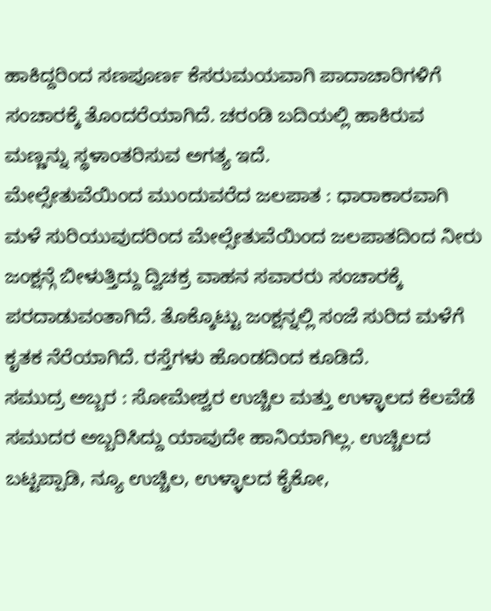ಹಾಕಿದ್ದರಿಂದ ಸಣಪೂರ್ಣ ಕೆಸರುಮಯವಾಗಿ ಪಾದಾಚಾರಿಗಳಿಗೆ ಸಂಚಾರಕ್ಕೆ ತೊಂದರೆಯಾಗಿದೆ. ಚರಂಡಿ ಬದಿಯಲ್ಲಿ ಹಾಕಿರುವ ಮಣ್ಣನ್ನು ಸ್ಥಳಾಂತರಿಸುವ ಅಗತ್ಯ ಇದೆ.
ಮೇಲ್ಸೇತುವೆಯಿಂದ ಮುಂದುವರೆದ ಜಲಪಾತ : ಧಾರಾಕಾರವಾಗಿ ಮಳೆ ಸುರಿಯುವುದರಿಂದ ಮೇಲ್ಸೇತುವೆಯಿಂದ ಜಲಪಾತದಿಂದ ನೀರು ಜಂಕ್ಷನ್ಗೆ ಬೀಳುತ್ತಿದ್ದು ದ್ವಿಚಕ್ರ ವಾಹನ ಸವಾರರು ಸಂಚಾರಕ್ಕೆ ಪರದಾಡುವಂತಾಗಿದೆ. ತೊಕ್ಕೊಟ್ಟು ಜಂಕ್ಷನ್ನಲ್ಲಿ ಸಂಜೆ ಸುರಿದ ಮಳೆಗೆ ಕೃತಕ ನೆರೆಯಾಗಿದೆ. ರಸ್ತೆಗಳು ಹೊಂಡದಿಂದ ಕೂಡಿದೆ.
ಸಮುದ್ರ ಅಬ್ಬರ : ಸೋಮೇಶ್ವರ ಉಚ್ಚಿಲ ಮತ್ತು ಉಳ್ಳಾಲದ ಕೆಲವೆಡೆ ಸಮುದರ ಅಬ್ಬರಿಸಿದ್ದು ಯಾವುದೇ ಹಾನಿಯಾಗಿಲ್ಲ. ಉಚ್ಚಿಲದ ಬಟ್ಟಪ್ಪಾಡಿ, ನ್ಯೂ ಉಚ್ಚಿಲ, ಉಳ್ಳಾಲದ ಕೈಕೋ,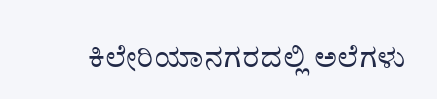ಕಿಲೇರಿಯಾನಗರದಲ್ಲಿ ಅಲೆಗಳು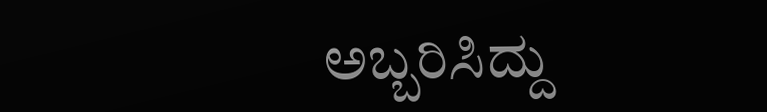ಅಬ್ಬರಿಸಿದ್ದು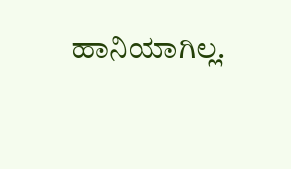ಹಾನಿಯಾಗಿಲ್ಲ.